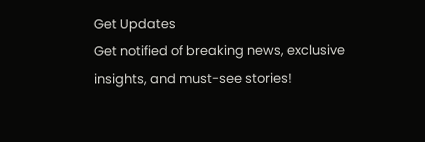Get Updates
Get notified of breaking news, exclusive insights, and must-see stories!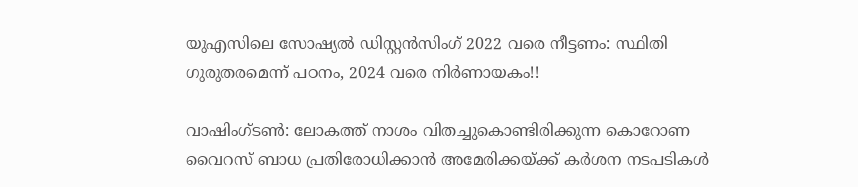യുഎസിലെ സോഷ്യൽ ഡിസ്റ്റൻസിംഗ് 2022 വരെ നീട്ടണം: സ്ഥിതി ഗുരുതരമെന്ന് പഠനം, 2024 വരെ നിർണായകം!!

വാഷിംഗ്ടൺ: ലോകത്ത് നാശം വിതച്ചുകൊണ്ടിരിക്കുന്ന കൊറോണ വൈറസ് ബാധ പ്രതിരോധിക്കാൻ അമേരിക്കയ്ക്ക് കർശന നടപടികൾ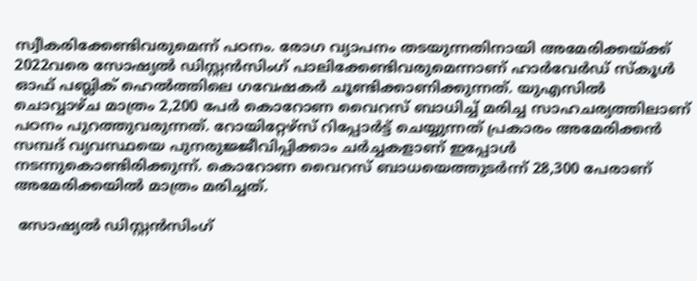സ്വീകരിക്കേണ്ടിവരുമെന്ന് പഠനം. രോഗ വ്യാപനം തടയുന്നതിനായി അമേരിക്കയ്ക്ക് 2022വരെ സോഷ്യൽ ഡിസ്റ്റൻസിംഗ് പാലിക്കേണ്ടിവരുമെന്നാണ് ഹാർവേർഡ് സ്കൂൾ ഓഫ് പബ്ലിക് ഹെൽത്തിലെ ഗവേഷകർ ചൂണ്ടിക്കാണിക്കുന്നത്. യുഎസിൽ ചൊവ്വാഴ്ച മാത്രം 2,200 പേർ കൊറോണ വൈറസ് ബാധിച്ച് മരിച്ച സാഹചര്യത്തിലാണ് പഠനം പുറത്തുവരുന്നത്. റോയിറ്റേഴ്സ് റിപ്പോർട്ട് ചെയ്യുന്നത് പ്രകാരം അമേരിക്കൻ സമ്പദ് വ്യവസ്ഥയെ പുനരുജ്ജീവിപ്പിക്കാം ചർച്ചകളാണ് ഇപ്പോൾ നടന്നുകൊണ്ടിരിക്കുന്ന്. കൊറോണ വൈറസ് ബാധയെത്തുടർന്ന് 28,300 പേരാണ് അമേരിക്കയിൽ മാത്രം മരിച്ചത്.

 സോഷ്യൽ ഡിസ്റ്റൻസിംഗ്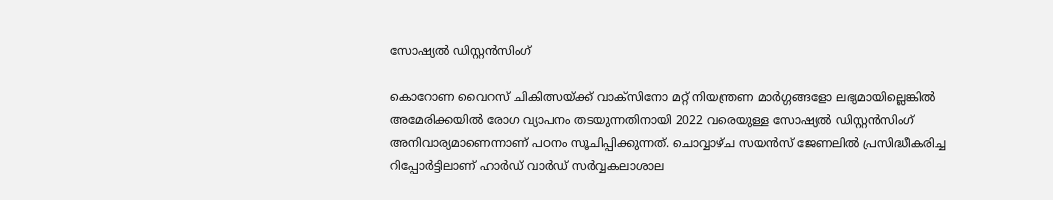സോഷ്യൽ ഡിസ്റ്റൻസിംഗ്

കൊറോണ വൈറസ് ചികിത്സയ്ക്ക് വാക്സിനോ മറ്റ് നിയന്ത്രണ മാർഗ്ഗങ്ങളോ ലഭ്യമായില്ലെങ്കിൽ അമേരിക്കയിൽ രോഗ വ്യാപനം തടയുന്നതിനായി 2022 വരെയുള്ള സോഷ്യൽ ഡിസ്റ്റൻസിംഗ് അനിവാര്യമാണെന്നാണ് പഠനം സൂചിപ്പിക്കുന്നത്. ചൊവ്വാഴ്ച സയൻസ് ജേണലിൽ പ്രസിദ്ധീകരിച്ച റിപ്പോർട്ടിലാണ് ഹാർഡ് വാർഡ് സർവ്വകലാശാല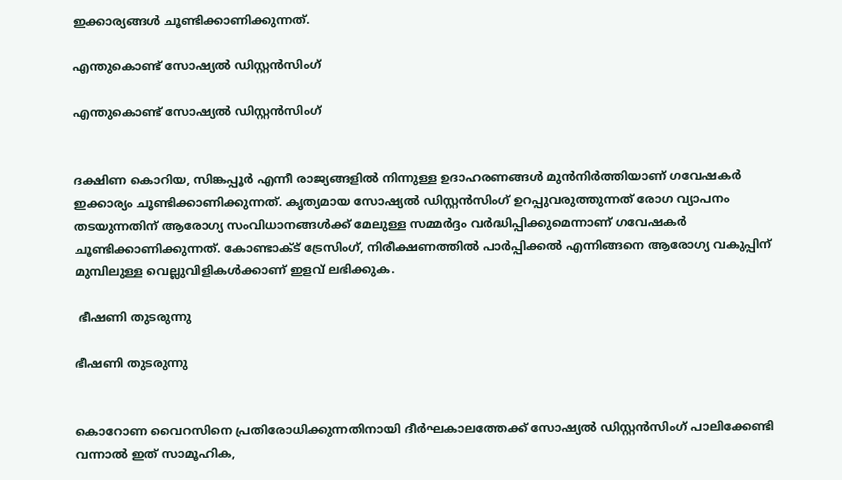ഇക്കാര്യങ്ങൾ ചൂണ്ടിക്കാണിക്കുന്നത്.

എന്തുകൊണ്ട് സോഷ്യൽ ഡിസ്റ്റൻസിംഗ്

എന്തുകൊണ്ട് സോഷ്യൽ ഡിസ്റ്റൻസിംഗ്


ദക്ഷിണ കൊറിയ, സിങ്കപ്പൂർ എന്നീ രാജ്യങ്ങളിൽ നിന്നുള്ള ഉദാഹരണങ്ങൾ മുൻനിർത്തിയാണ് ഗവേഷകർ ഇക്കാര്യം ചൂണ്ടിക്കാണിക്കുന്നത്. കൃത്യമായ സോഷ്യൽ ഡിസ്റ്റൻസിംഗ് ഉറപ്പുവരുത്തുന്നത് രോഗ വ്യാപനം തടയുന്നതിന് ആരോഗ്യ സംവിധാനങ്ങൾക്ക് മേലുള്ള സമ്മർദ്ദം വർദ്ധിപ്പിക്കുമെന്നാണ് ഗവേഷകർ ചൂണ്ടിക്കാണിക്കുന്നത്. കോണ്ടാക്ട് ട്രേസിംഗ്, നിരീക്ഷണത്തിൽ പാർപ്പിക്കൽ എന്നിങ്ങനെ ആരോഗ്യ വകുപ്പിന് മുമ്പിലുള്ള വെല്ലുവിളികൾക്കാണ് ഇളവ് ലഭിക്കുക.

 ഭീഷണി തുടരുന്നു

ഭീഷണി തുടരുന്നു


കൊറോണ വൈറസിനെ പ്രതിരോധിക്കുന്നതിനായി ദീർഘകാലത്തേക്ക് സോഷ്യൽ ഡിസ്റ്റൻസിംഗ് പാലിക്കേണ്ടി വന്നാൽ ഇത് സാമൂഹിക,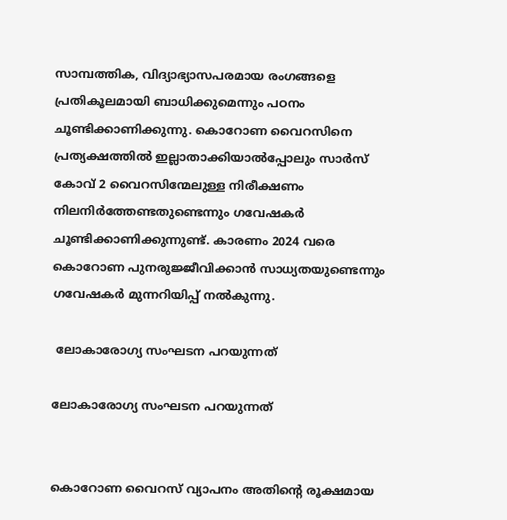സാമ്പത്തിക, വിദ്യാഭ്യാസപരമായ രംഗങ്ങളെ പ്രതികൂലമായി ബാധിക്കുമെന്നും പഠനം ചൂണ്ടിക്കാണിക്കുന്നു. കൊറോണ വൈറസിനെ പ്രത്യക്ഷത്തിൽ ഇല്ലാതാക്കിയാൽപ്പോലും സാർസ് കോവ് 2 വൈറസിന്മേലുള്ള നിരീക്ഷണം നിലനിർത്തേണ്ടതുണ്ടെന്നും ഗവേഷകർ ചൂണ്ടിക്കാണിക്കുന്നുണ്ട്. കാരണം 2024 വരെ കൊറോണ പുനരുജ്ജീവിക്കാൻ സാധ്യതയുണ്ടെന്നും ഗവേഷകർ മുന്നറിയിപ്പ് നൽകുന്നു.

 ലോകാരോഗ്യ സംഘടന പറയുന്നത്

ലോകാരോഗ്യ സംഘടന പറയുന്നത്


കൊറോണ വൈറസ് വ്യാപനം അതിന്റെ രൂക്ഷമായ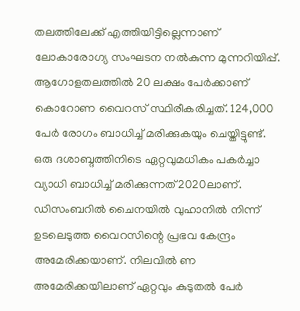തലത്തിലേക്ക് എത്തിയിട്ടില്ലെന്നാണ്
ലോകാരോഗ്യ സംഘടന നൽകുന്ന മുന്നറിയിപ്പ്. ആഗോളതലത്തിൽ 20 ലക്ഷം പേർക്കാണ് കൊറോണ വൈറസ് സ്ഥിരീകരിച്ചത്. 124,000 പേർ രോഗം ബാധിച്ച് മരിക്കുകയും ചെയ്തിട്ടുണ്ട്. ഒരു ദശാബ്ദത്തിനിടെ ഏറ്റവുമധികം പകർച്ചാ വ്യാധി ബാധിച്ച് മരിക്കുന്നത് 2020ലാണ്. ഡിസംബറിൽ ചൈനയിൽ വുഹാനിൽ നിന്ന് ഉടലെടുത്ത വൈറസിന്റെ പ്രഭവ കേന്ദ്രം അമേരിക്കയാണ്. നിലവിൽ ണ അമേരിക്കയിലാണ് ഏറ്റവും കുടുതൽ പേർ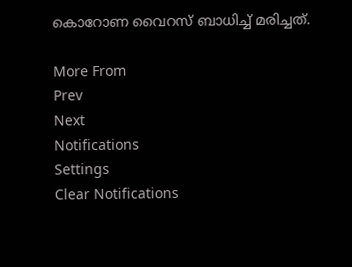കൊറോണ വൈറസ് ബാധിച്ച് മരിച്ചത്.

More From
Prev
Next
Notifications
Settings
Clear Notifications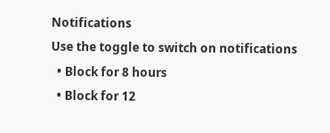Notifications
Use the toggle to switch on notifications
  • Block for 8 hours
  • Block for 12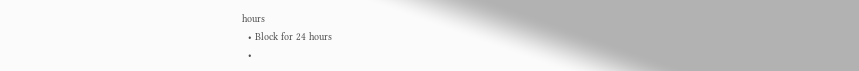hours
  • Block for 24 hours
  •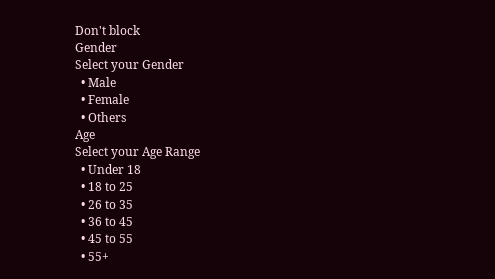Don't block
Gender
Select your Gender
  • Male
  • Female
  • Others
Age
Select your Age Range
  • Under 18
  • 18 to 25
  • 26 to 35
  • 36 to 45
  • 45 to 55
  • 55+